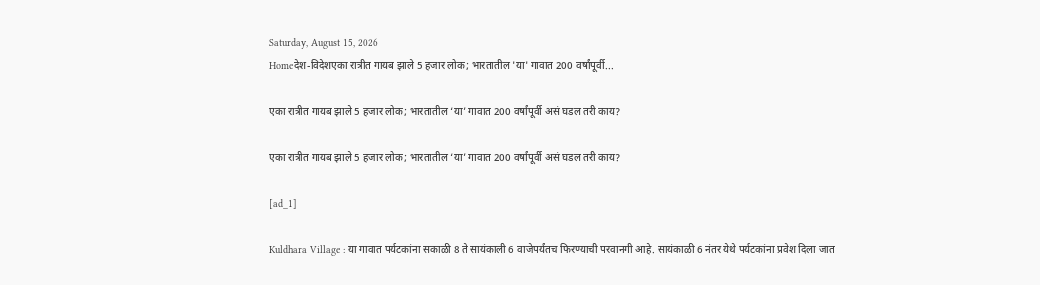Saturday, August 15, 2026
Homeदेश-विदेशएका रात्रीत गायब झाले 5 हजार लोक; भारतातील 'या' गावात 200 वर्षांपूर्वी...

एका रात्रीत गायब झाले 5 हजार लोक; भारतातील ‘या’ गावात 200 वर्षांपूर्वी असं घडल तरी काय?

एका रात्रीत गायब झाले 5 हजार लोक; भारतातील ‘या’ गावात 200 वर्षांपूर्वी असं घडल तरी काय?

[ad_1]

Kuldhara Village : या गावात पर्यटकांना सकाळी 8 ते सायंकाली 6 वाजेपर्यंतच फिरण्याची परवानगी आहे. सायंकाळी 6 नंतर येथे पर्यटकांना प्रवेश दिला जात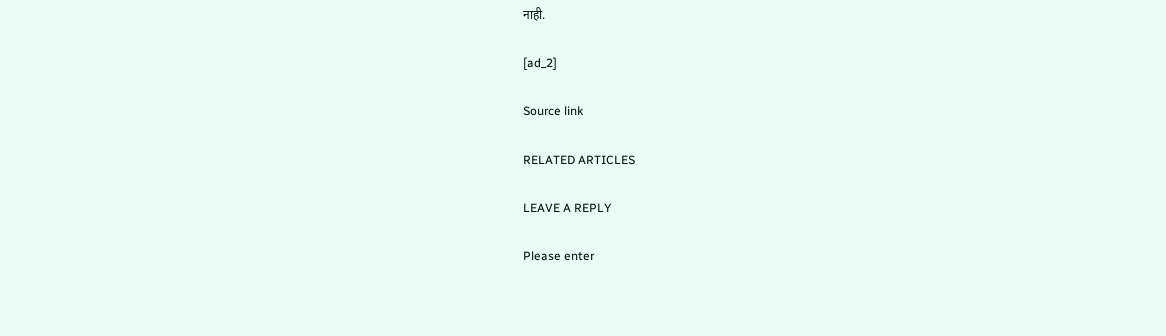नाही.

[ad_2]

Source link

RELATED ARTICLES

LEAVE A REPLY

Please enter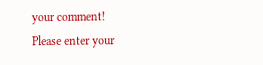your comment!
Please enter your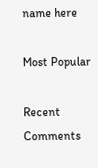name here

Most Popular

Recent Comments